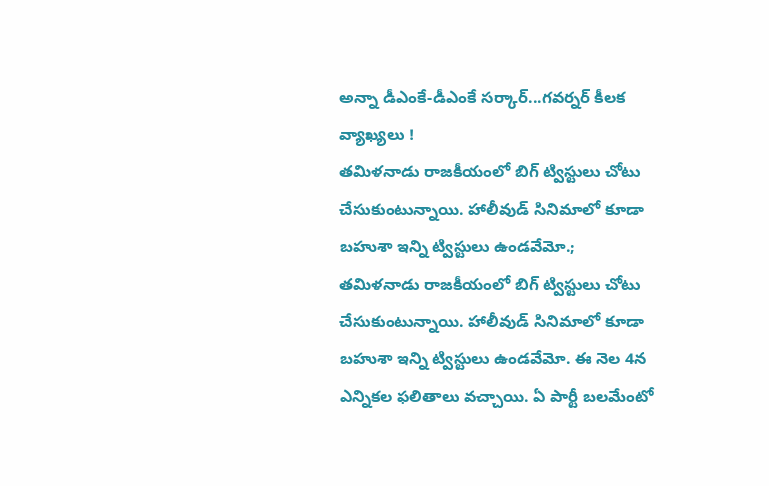అన్నా డీఎంకే-డీఎంకే సర్కార్...గవర్నర్ కీలక వ్యాఖ్యలు !
తమిళనాడు రాజకీయంలో బిగ్ ట్విస్టులు చోటు చేసుకుంటున్నాయి. హాలీవుడ్ సినిమాలో కూడా బహుశా ఇన్ని ట్విస్టులు ఉండవేమో.;
తమిళనాడు రాజకీయంలో బిగ్ ట్విస్టులు చోటు చేసుకుంటున్నాయి. హాలీవుడ్ సినిమాలో కూడా బహుశా ఇన్ని ట్విస్టులు ఉండవేమో. ఈ నెల 4న ఎన్నికల ఫలితాలు వచ్చాయి. ఏ పార్టీ బలమేంటో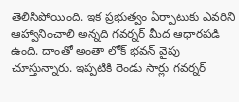తెలిసిపోయింది. ఇక ప్రభుత్వం ఏర్పాటుకు ఎవరిని ఆహ్వానించాలి అన్నది గవర్నర్ మీద ఆధారపడి ఉంది. దాంతో అంతా లోక్ భవన్ వైపు చూస్తున్నారు. ఇప్పటికి రెండు సార్లు గవర్నర్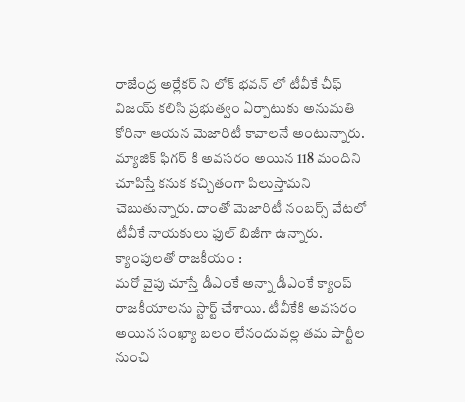రాజేంద్ర అర్లేకర్ ని లోక్ భవన్ లో టీవీకే చీఫ్ విజయ్ కలిసి ప్రభుత్వం ఏర్పాటుకు అనుమతి కోరినా ఆయన మెజారిటీ కావాలనే అంటున్నారు. మ్యాజిక్ ఫిగర్ కి అవసరం అయిన 118 మందిని చూపిస్తే కనుక కచ్చితంగా పిలుస్తామని చెబుతున్నారు. దాంతో మెజారిటీ నంబర్స్ వేటలో టీవీకే నాయకులు ఫుల్ బిజీగా ఉన్నారు.
క్యాంపులతో రాజకీయం :
మరో వైపు చూస్తే డీఎంకే అన్నా డీఎంకే క్యాంప్ రాజకీయాలను స్టార్ట్ చేశాయి. టీవీకేకి అవసరం అయిన సంఖ్యా బలం లేనందువల్ల తమ పార్టీల నుంచి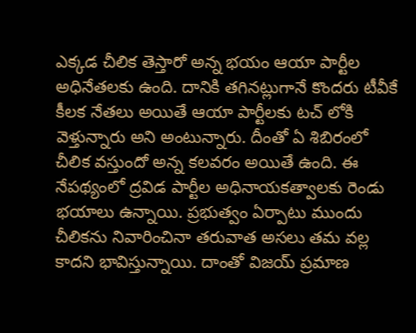ఎక్కడ చీలిక తెస్తారో అన్న భయం ఆయా పార్టీల అధినేతలకు ఉంది. దానికి తగినట్లుగానే కొందరు టీవీకే కీలక నేతలు అయితే ఆయా పార్టీలకు టచ్ లోకి వెళ్తున్నారు అని అంటున్నారు. దీంతో ఏ శిబిరంలో చీలిక వస్తుందో అన్న కలవరం అయితే ఉంది. ఈ నేపథ్యంలో ద్రవిడ పార్టీల అధినాయకత్వాలకు రెండు భయాలు ఉన్నాయి. ప్రభుత్వం ఏర్పాటు ముందు చీలికను నివారించినా తరువాత అసలు తమ వల్ల కాదని భావిస్తున్నాయి. దాంతో విజయ్ ప్రమాణ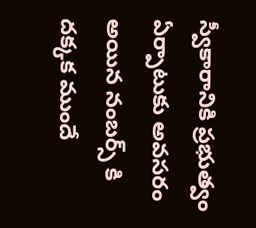స్వీకారానికి ప్రభుత్వం ఏర్పాటుకు అవసరం అయిన నంబర్స్ కి దక్కక ముందే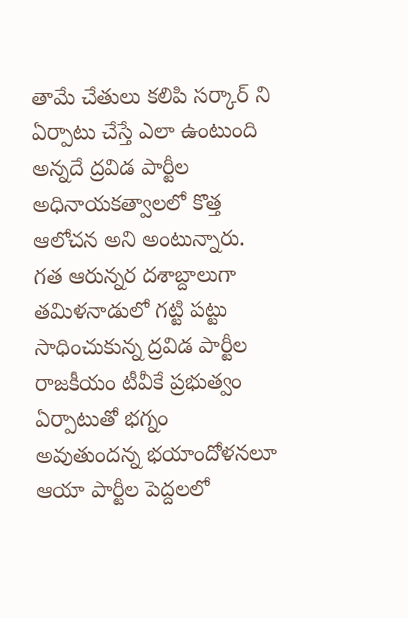తామే చేతులు కలిపి సర్కార్ ని ఏర్పాటు చేస్తే ఎలా ఉంటుంది అన్నదే ద్రవిడ పార్టీల అధినాయకత్వాలలో కొత్త ఆలోచన అని అంటున్నారు. గత ఆరున్నర దశాబ్దాలుగా తమిళనాడులో గట్టి పట్టు సాధించుకున్న ద్రవిడ పార్టీల రాజకీయం టీవీకే ప్రభుత్వం ఏర్పాటుతో భగ్నం అవుతుందన్న భయాందోళనలూ ఆయా పార్టీల పెద్దలలో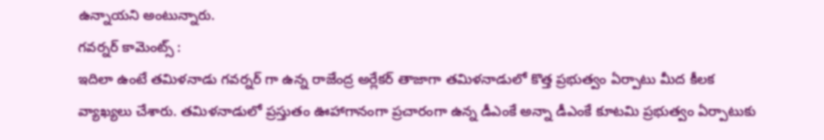ఉన్నాయని అంటున్నారు.
గవర్నర్ కామెంట్స్ :
ఇదిలా ఉంటే తమిళనాడు గవర్నర్ గా ఉన్న రాజేంద్ర అర్లేకర్ తాజాగా తమిళనాడులో కొత్త ప్రభుత్వం ఏర్పాటు మీద కీలక వ్యాఖ్యలు చేశారు. తమిళనాడులో ప్రస్తుతం ఊహాగానంగా ప్రచారంగా ఉన్న డీఎంకే అన్నా డీఎంకే కూటమి ప్రభుత్వం ఏర్పాటుకు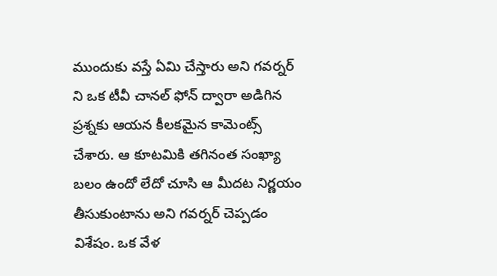ముందుకు వస్తే ఏమి చేస్తారు అని గవర్నర్ ని ఒక టీవీ చానల్ ఫోన్ ద్వారా అడిగిన ప్రశ్నకు ఆయన కీలకమైన కామెంట్స్ చేశారు. ఆ కూటమికి తగినంత సంఖ్యా బలం ఉందో లేదో చూసి ఆ మీదట నిర్ణయం తీసుకుంటాను అని గవర్నర్ చెప్పడం విశేషం. ఒక వేళ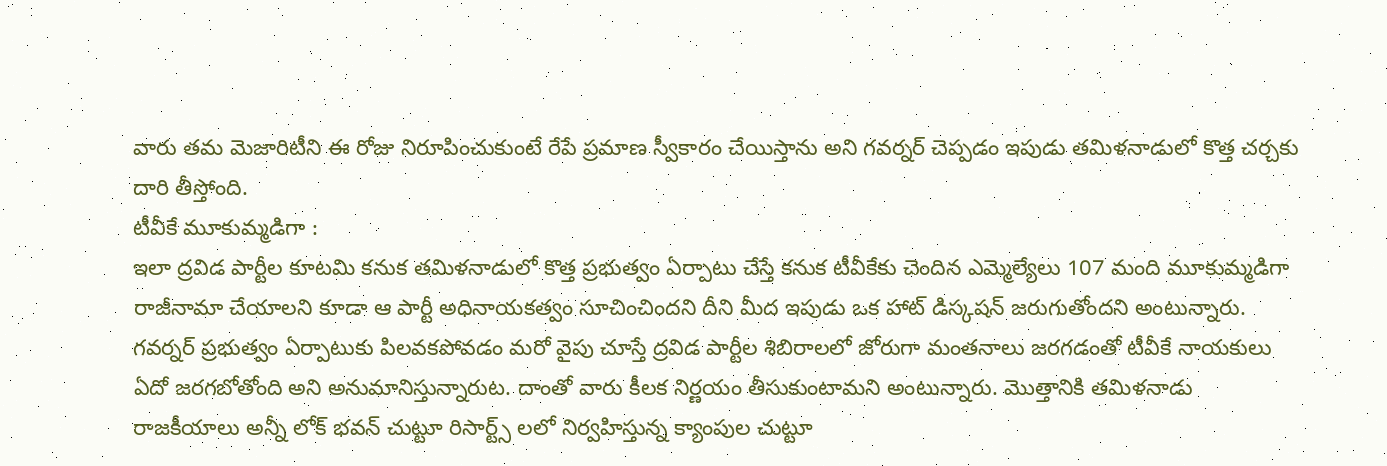వారు తమ మెజారిటీని ఈ రోజు నిరూపించుకుంటే రేపే ప్రమాణ స్వీకారం చేయిస్తాను అని గవర్నర్ చెప్పడం ఇపుడు తమిళనాడులో కొత్త చర్చకు దారి తీస్తోంది.
టీవీకే మూకుమ్మడిగా :
ఇలా ద్రవిడ పార్టీల కూటమి కనుక తమిళనాడులో కొత్త ప్రభుత్వం ఏర్పాటు చేస్తే కనుక టీవీకేకు చెందిన ఎమ్మెల్యేలు 107 మంది మూకుమ్మడిగా రాజీనామా చేయాలని కూడా ఆ పార్టీ అధినాయకత్వం సూచించిందని దీని మీద ఇపుడు ఒక హాట్ డిస్కషన్ జరుగుతోందని అంటున్నారు. గవర్నర్ ప్రభుత్వం ఏర్పాటుకు పిలవకపోవడం మరో వైపు చూస్తే ద్రవిడ పార్టీల శిబిరాలలో జోరుగా మంతనాలు జరగడంతో టీవీకే నాయకులు ఏదో జరగబోతోంది అని అనుమానిస్తున్నారుట. దాంతో వారు కీలక నిర్ణయం తీసుకుంటామని అంటున్నారు. మొత్తానికి తమిళనాడు రాజకీయాలు అన్నీ లోక్ భవన్ చుట్టూ రిసార్ట్స్ లలో నిర్వహిస్తున్న క్యాంపుల చుట్టూ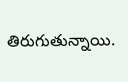తిరుగుతున్నాయి.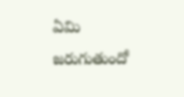ఏమి జరుగుతుందో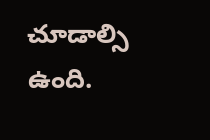చూడాల్సి ఉంది.